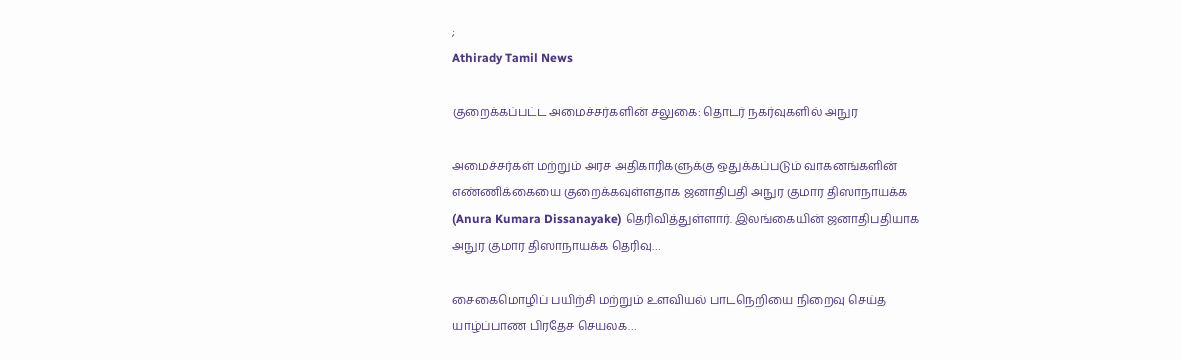;
Athirady Tamil News

குறைக்கப்பட்ட அமைச்சர்களின் சலுகை: தொடர் நகர்வுகளில் அநுர

அமைச்சர்கள் மற்றும் அரச அதிகாரிகளுக்கு ஒதுக்கப்படும் வாகனங்களின் எண்ணிக்கையை குறைக்கவுள்ளதாக ஜனாதிபதி அநுர குமார திஸாநாயக்க (Anura Kumara Dissanayake) தெரிவித்துள்ளார். இலங்கையின் ஜனாதிபதியாக அநுர குமார திஸாநாயக்க தெரிவு…

சைகைமொழிப் பயிற்சி மற்றும் உளவியல் பாடநெறியை நிறைவு செய்த யாழ்ப்பாண பிரதேச செயலக…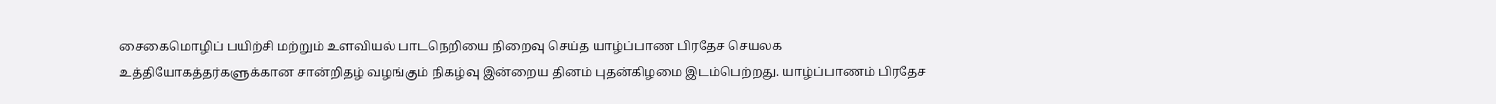சைகைமொழிப் பயிற்சி மற்றும் உளவியல் பாடநெறியை நிறைவு செய்த யாழ்ப்பாண பிரதேச செயலக உத்தியோகத்தர்களுக்கான சான்றிதழ் வழங்கும் நிகழ்வு இன்றைய தினம் புதன்கிழமை இடம்பெற்றது. யாழ்ப்பாணம் பிரதேச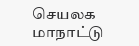செயலக மாநாட்டு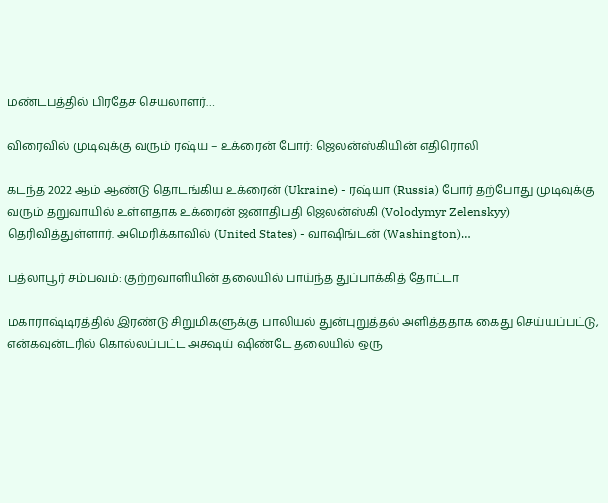மண்டபத்தில் பிரதேச செயலாளர்…

விரைவில் முடிவுக்கு வரும் ரஷ்ய – உக்ரைன் போர்: ஜெலன்ஸ்கியின் எதிரொலி

கடந்த 2022 ஆம் ஆண்டு தொடங்கிய உக்ரைன் (Ukraine) - ரஷ்யா (Russia) போர் தற்போது முடிவுக்கு வரும் தறுவாயில் உள்ளதாக உக்ரைன் ஜனாதிபதி ஜெலன்ஸ்கி (Volodymyr Zelenskyy) தெரிவித்துள்ளார். அமெரிக்காவில் (United States) - வாஷிங்டன் (Washington)…

பத்லாபூர் சம்பவம்: குற்றவாளியின் தலையில் பாய்ந்த துப்பாக்கித் தோட்டா

மகாராஷ்டிரத்தில் இரண்டு சிறுமிகளுக்கு பாலியல் துன்புறுத்தல் அளித்ததாக கைது செய்யப்பட்டு, என்கவுன்டரில் கொல்லப்பட்ட அக்ஷய் ஷிண்டே தலையில் ஒரு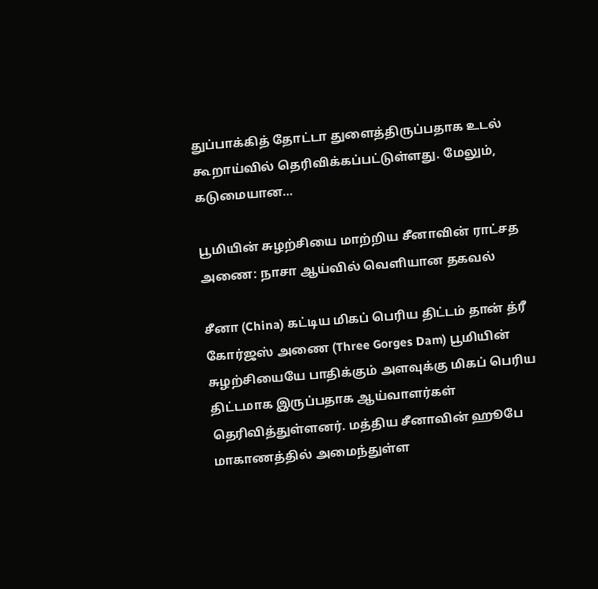துப்பாக்கித் தோட்டா துளைத்திருப்பதாக உடல் கூறாய்வில் தெரிவிக்கப்பட்டுள்ளது. மேலும், கடுமையான…

பூமியின் சுழற்சியை மாற்றிய சீனாவின் ராட்சத அணை: நாசா ஆய்வில் வெளியான தகவல்

சீனா (China) கட்டிய மிகப் பெரிய திட்டம் தான் த்ரீ கோர்ஜஸ் அணை (Three Gorges Dam) பூமியின் சுழற்சியையே பாதிக்கும் அளவுக்கு மிகப் பெரிய திட்டமாக இருப்பதாக ஆய்வாளர்கள் தெரிவித்துள்ளனர். மத்திய சீனாவின் ஹூபே மாகாணத்தில் அமைந்துள்ள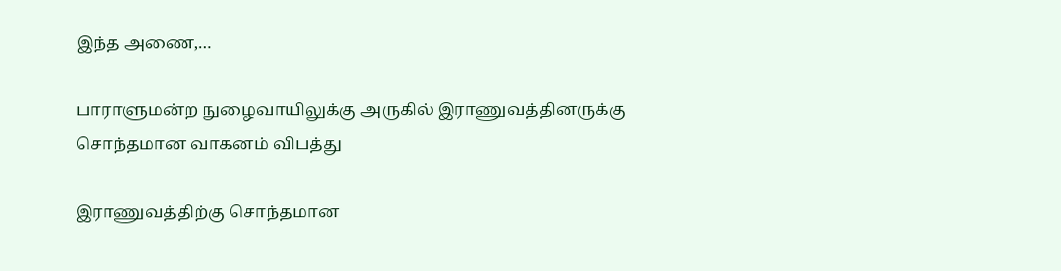இந்த அணை,…

பாராளுமன்ற நுழைவாயிலுக்கு அருகில் இராணுவத்தினருக்கு சொந்தமான வாகனம் விபத்து

இராணுவத்திற்கு சொந்தமான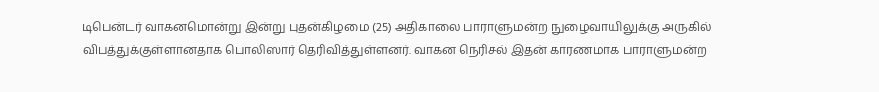டிபென்டர் வாகனமொன்று இன்று புதன்கிழமை (25) அதிகாலை பாராளுமன்ற நுழைவாயிலுக்கு அருகில் விபத்துக்குள்ளானதாக பொலிஸார் தெரிவித்துள்ளனர். வாகன நெரிசல் இதன் காரணமாக பாராளுமன்ற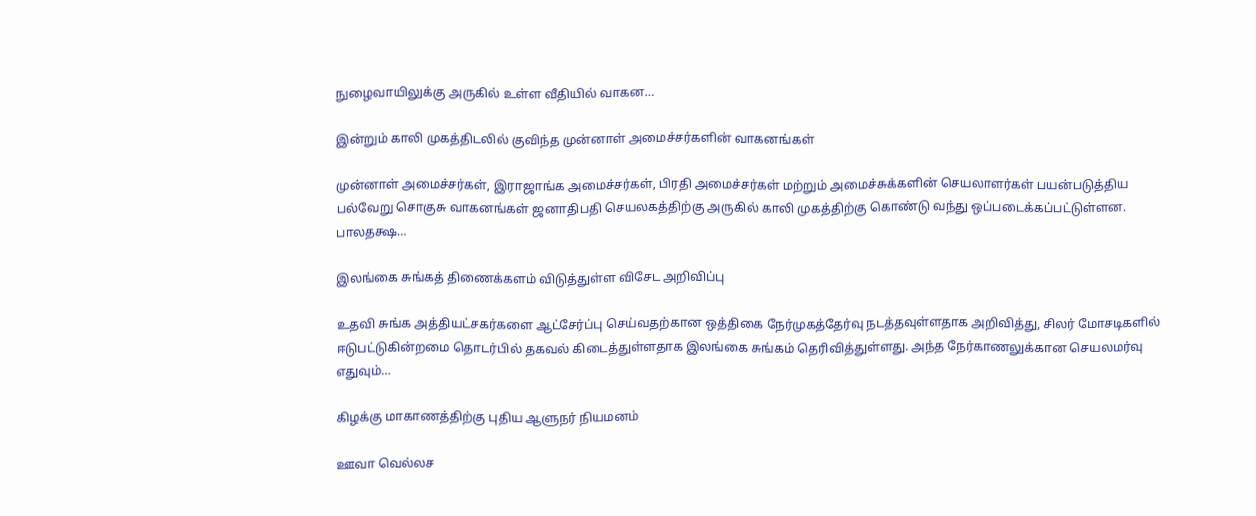நுழைவாயிலுக்கு அருகில் உள்ள வீதியில் வாகன…

இன்றும் காலி முகத்திடலில் குவிந்த முன்னாள் அமைச்சர்களின் வாகனங்கள்

முன்னாள் அமைச்சர்கள், இராஜாங்க அமைச்சர்கள், பிரதி அமைச்சர்கள் மற்றும் அமைச்சுக்களின் செயலாளர்கள் பயன்படுத்திய பல்வேறு சொகுசு வாகனங்கள் ஜனாதிபதி செயலகத்திற்கு அருகில் காலி முகத்திற்கு கொண்டு வந்து ஒப்படைக்கப்பட்டுள்ளன. பாலதக்ஷ…

இலங்கை சுங்கத் திணைக்களம் விடுத்துள்ள விசேட அறிவிப்பு

உதவி சுங்க அத்தியட்சகர்களை ஆட்சேர்ப்பு செய்வதற்கான ஒத்திகை நேர்முகத்தேர்வு நடத்தவுள்ளதாக அறிவித்து, சிலர் மோசடிகளில் ஈடுபட்டுகின்றமை தொடர்பில் தகவல் கிடைத்துள்ளதாக இலங்கை சுங்கம் தெரிவித்துள்ளது. அந்த நேர்காணலுக்கான செயலமர்வு எதுவும்…

கிழக்கு மாகாணத்திற்கு புதிய ஆளுநர் நியமனம்

ஊவா வெல்லச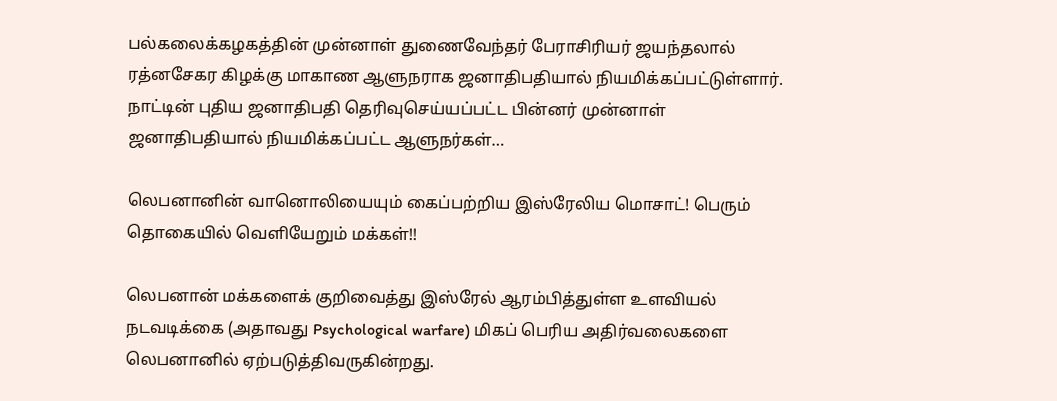பல்கலைக்கழகத்தின் முன்னாள் துணைவேந்தர் பேராசிரியர் ஜயந்தலால் ரத்னசேகர கிழக்கு மாகாண ஆளுநராக ஜனாதிபதியால் நியமிக்கப்பட்டுள்ளார். நாட்டின் புதிய ஜனாதிபதி தெரிவுசெய்யப்பட்ட பின்னர் முன்னாள் ஜனாதிபதியால் நியமிக்கப்பட்ட ஆளுநர்கள்…

லெபனானின் வானொலியையும் கைப்பற்றிய இஸ்ரேலிய மொசாட்! பெரும் தொகையில் வெளியேறும் மக்கள்!!

லெபனான் மக்களைக் குறிவைத்து இஸ்ரேல் ஆரம்பித்துள்ள உளவியல் நடவடிக்கை (அதாவது Psychological warfare) மிகப் பெரிய அதிர்வலைகளை லெபனானில் ஏற்படுத்திவருகின்றது.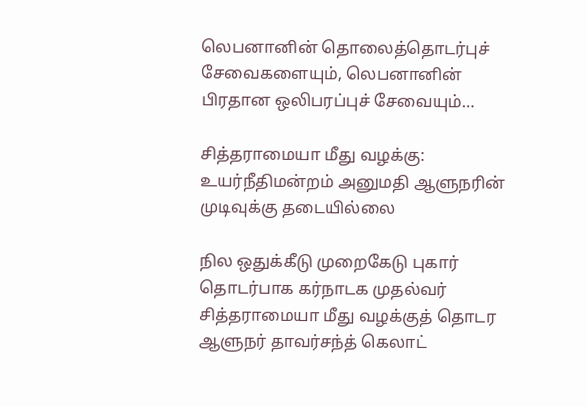லெபனானின் தொலைத்தொடர்புச் சேவைகளையும், லெபனானின் பிரதான ஒலிபரப்புச் சேவையும்…

சித்தராமையா மீது வழக்கு: உயர்நீதிமன்றம் அனுமதி ஆளுநரின் முடிவுக்கு தடையில்லை

நில ஒதுக்கீடு முறைகேடு புகார் தொடர்பாக கர்நாடக முதல்வர் சித்தராமையா மீது வழக்குத் தொடர ஆளுநர் தாவர்சந்த் கெலாட்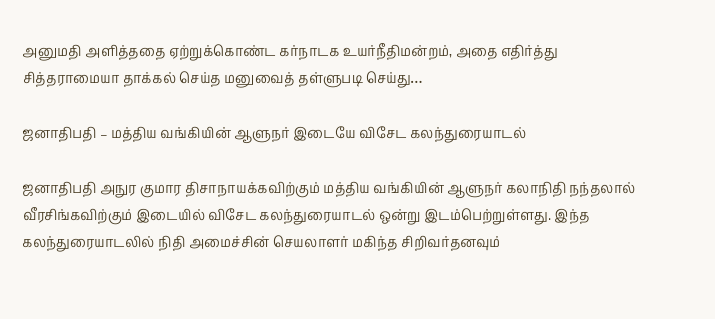அனுமதி அளித்ததை ஏற்றுக்கொண்ட கர்நாடக உயர்நீதிமன்றம், அதை எதிர்த்து சித்தராமையா தாக்கல் செய்த மனுவைத் தள்ளுபடி செய்து…

ஜனாதிபதி – மத்திய வங்கியின் ஆளுநர் இடையே விசேட கலந்துரையாடல்

ஜனாதிபதி அநுர குமார திசாநாயக்கவிற்கும் மத்திய வங்கியின் ஆளுநர் கலாநிதி நந்தலால் வீரசிங்கவிற்கும் இடையில் விசேட கலந்துரையாடல் ஒன்று இடம்பெற்றுள்ளது. இந்த கலந்துரையாடலில் நிதி அமைச்சின் செயலாளர் மகிந்த சிறிவர்தனவும்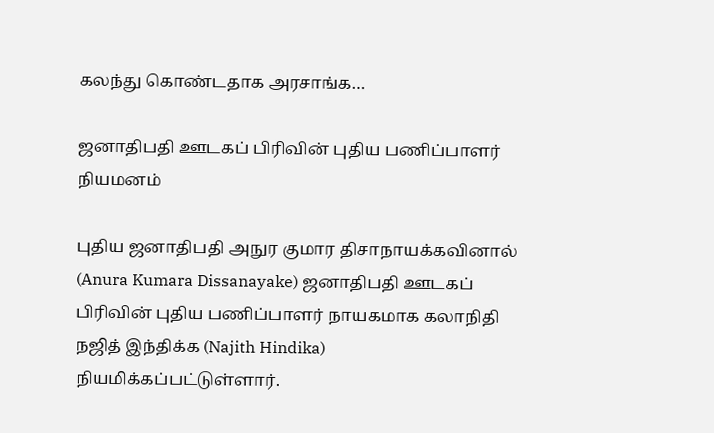கலந்து கொண்டதாக அரசாங்க…

ஜனாதிபதி ஊடகப் பிரிவின் புதிய பணிப்பாளர் நியமனம்

புதிய ஜனாதிபதி அநுர குமார திசாநாயக்கவினால் (Anura Kumara Dissanayake) ஜனாதிபதி ஊடகப் பிரிவின் புதிய பணிப்பாளர் நாயகமாக கலாநிதி நஜித் இந்திக்க (Najith Hindika) நியமிக்கப்பட்டுள்ளார்.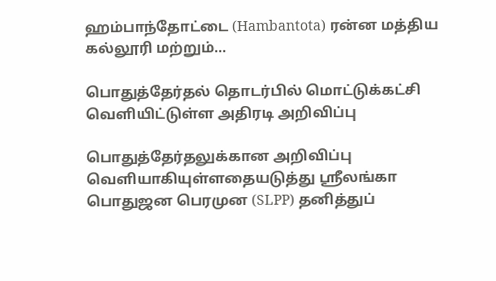ஹம்பாந்தோட்டை (Hambantota) ரன்ன மத்திய கல்லூரி மற்றும்…

பொதுத்தேர்தல் தொடர்பில் மொட்டுக்கட்சி வெளியிட்டுள்ள அதிரடி அறிவிப்பு

பொதுத்தேர்தலுக்கான அறிவிப்பு வெளியாகியுள்ளதையடுத்து ஸ்ரீலங்கா பொதுஜன பெரமுன (SLPP) தனித்துப்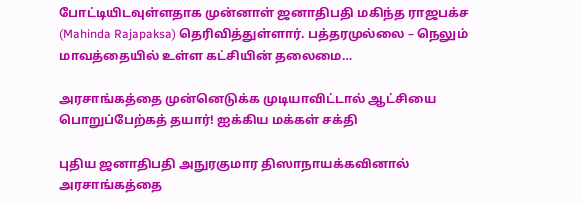போட்டியிடவுள்ளதாக முன்னாள் ஜனாதிபதி மகிந்த ராஜபக்ச (Mahinda Rajapaksa) தெரிவித்துள்ளார். பத்தரமுல்லை – நெலும் மாவத்தையில் உள்ள கட்சியின் தலைமை…

அரசாங்கத்தை முன்னெடுக்க முடியாவிட்டால் ஆட்சியை பொறுப்பேற்கத் தயார்! ஐக்கிய மக்கள் சக்தி

புதிய ஜனாதிபதி அநுரகுமார திஸாநாயக்கவினால் அரசாங்கத்தை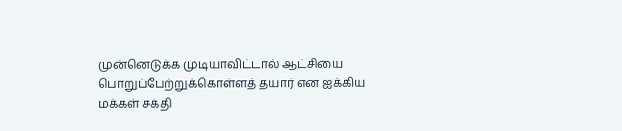முன்னெடுக்க முடியாவிட்டால் ஆட்சியை பொறுப்பேற்றுக்கொள்ளத் தயார் என ஐக்கிய மக்கள் சக்தி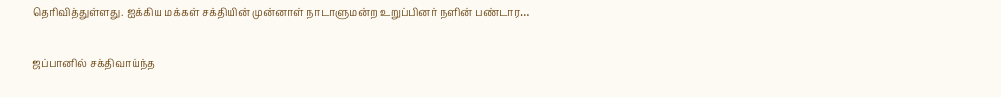தெரிவித்துள்ளது. ஐக்கிய மக்கள் சக்தியின் முன்னாள் நாடாளுமன்ற உறுப்பினர் நளின் பண்டார…

ஜப்பானில் சக்திவாய்ந்த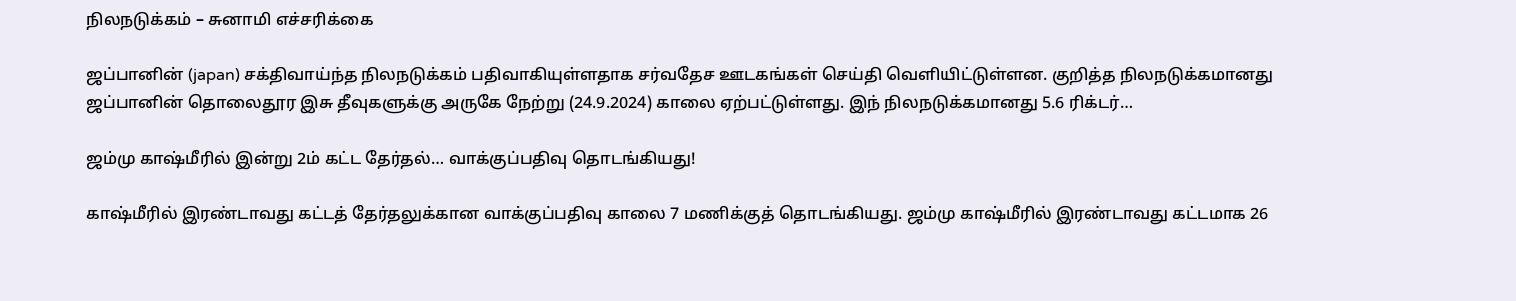நிலநடுக்கம் – சுனாமி எச்சரிக்கை

ஜப்பானின் (japan) சக்திவாய்ந்த நிலநடுக்கம் பதிவாகியுள்ளதாக சர்வதேச ஊடகங்கள் செய்தி வெளியிட்டுள்ளன. குறித்த நிலநடுக்கமானது ஜப்பானின் தொலைதூர இசு தீவுகளுக்கு அருகே நேற்று (24.9.2024) காலை ஏற்பட்டுள்ளது. இந் நிலநடுக்கமானது 5.6 ரிக்டர்…

ஜம்மு காஷ்மீரில் இன்று 2ம் கட்ட தேர்தல்… வாக்குப்பதிவு தொடங்கியது!

காஷ்மீரில் இரண்டாவது கட்டத் தேர்தலுக்கான வாக்குப்பதிவு காலை 7 மணிக்குத் தொடங்கியது. ஜம்மு காஷ்மீரில் இரண்டாவது கட்டமாக 26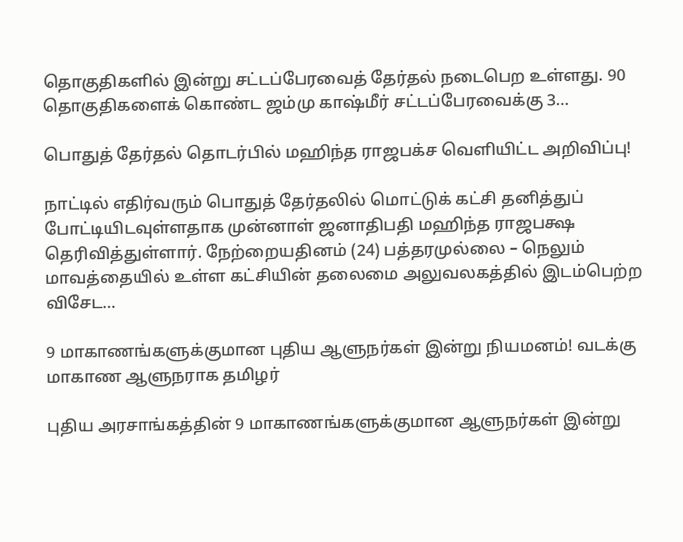தொகுதிகளில் இன்று சட்டப்பேரவைத் தேர்தல் நடைபெற உள்ளது. 90 தொகுதிகளைக் கொண்ட ஜம்மு காஷ்மீர் சட்டப்பேரவைக்கு 3…

பொதுத் தேர்தல் தொடர்பில் மஹிந்த ராஜபக்ச வெளியிட்ட அறிவிப்பு!

நாட்டில் எதிர்வரும் பொதுத் தேர்தலில் மொட்டுக் கட்சி தனித்துப் போட்டியிடவுள்ளதாக முன்னாள் ஜனாதிபதி மஹிந்த ராஜபக்ஷ தெரிவித்துள்ளார். நேற்றையதினம் (24) பத்தரமுல்லை – நெலும் மாவத்தையில் உள்ள கட்சியின் தலைமை அலுவலகத்தில் இடம்பெற்ற விசேட…

9 மாகாணங்களுக்குமான புதிய ஆளுநர்கள் இன்று நியமனம்! வடக்கு மாகாண ஆளுநராக தமிழர்

புதிய அரசாங்கத்தின் 9 மாகாணங்களுக்குமான ஆளுநர்கள் இன்று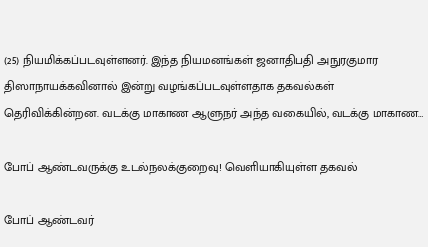(25) நியமிக்கப்படவுள்ளனர். இந்த நியமனங்கள் ஜனாதிபதி அநுரகுமார திஸாநாயக்கவினால் இன்று வழங்கப்படவுள்ளதாக தகவல்கள் தெரிவிக்கின்றன. வடக்கு மாகாண ஆளுநர் அந்த வகையில், வடக்கு மாகாண…

போப் ஆண்டவருக்கு உடல்நலக்குறைவு! வெளியாகியுள்ள தகவல்

போப் ஆண்டவர்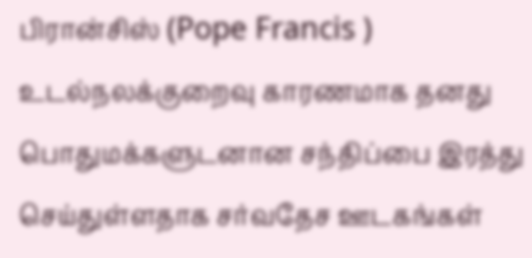பிரான்சிஸ் (Pope Francis ) உடல்நலக்குறைவு காரணமாக தனது பொதுமக்களுடனான சந்திப்பை இரத்து செய்துள்ளதாக சர்வதேச ஊடகங்கள்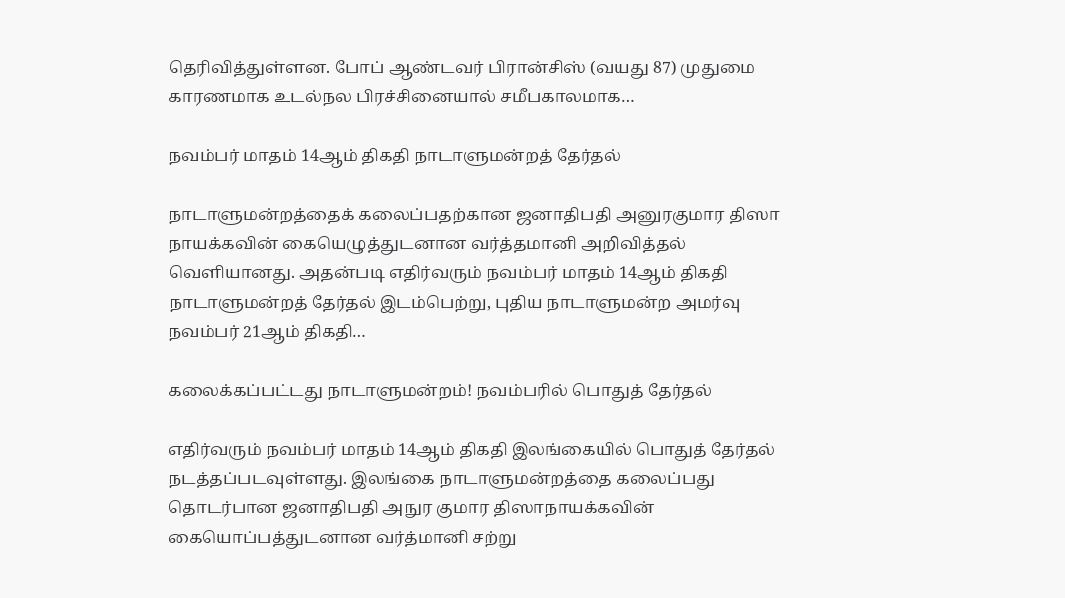தெரிவித்துள்ளன. போப் ஆண்டவர் பிரான்சிஸ் (வயது 87) முதுமை காரணமாக உடல்நல பிரச்சினையால் சமீபகாலமாக…

நவம்பர் மாதம் 14ஆம் திகதி நாடாளுமன்றத் தேர்தல்

நாடாளுமன்றத்தைக் கலைப்பதற்கான ஜனாதிபதி அனுரகுமார திஸா நாயக்கவின் கையெழுத்துடனான வர்த்தமானி அறிவித்தல் வெளியானது. அதன்படி எதிர்வரும் நவம்பர் மாதம் 14ஆம் திகதி நாடாளுமன்றத் தேர்தல் இடம்பெற்று, புதிய நாடாளுமன்ற அமர்வு நவம்பர் 21ஆம் திகதி…

கலைக்கப்பட்டது நாடாளுமன்றம்! நவம்பரில் பொதுத் தேர்தல்

எதிர்வரும் நவம்பர் மாதம் 14ஆம் திகதி இலங்கையில் பொதுத் தேர்தல் நடத்தப்படவுள்ளது. இலங்கை நாடாளுமன்றத்தை கலைப்பது தொடர்பான ஜனாதிபதி அநுர குமார திஸாநாயக்கவின் கையொப்பத்துடனான வர்த்மானி சற்று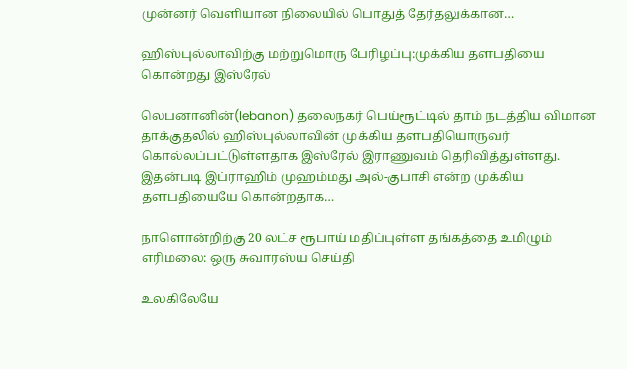முன்னர் வெளியான நிலையில் பொதுத் தேர்தலுக்கான…

ஹிஸ்புல்லாவிற்கு மற்றுமொரு பேரிழப்பு:முக்கிய தளபதியை கொன்றது இஸ்ரேல்

லெபனானின்(lebanon) தலைநகர் பெய்ரூட்டில் தாம் நடத்திய விமான தாக்குதலில் ஹிஸ்புல்லாவின் முக்கிய தளபதியொருவர் கொல்லப்பட்டுள்ளதாக இஸ்ரேல் இராணுவம் தெரிவித்துள்ளது. இதன்படி இப்ராஹிம் முஹம்மது அல்-குபாசி என்ற முக்கிய தளபதியையே கொன்றதாக…

நாளொன்றிற்கு 20 லட்ச ரூபாய் மதிப்புள்ள தங்கத்தை உமிழும் எரிமலை: ஒரு சுவாரஸ்ய செய்தி

உலகிலேயே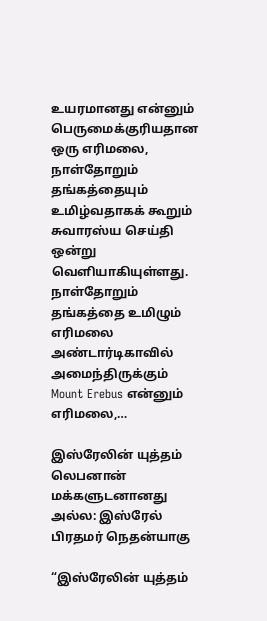உயரமானது என்னும் பெருமைக்குரியதான ஒரு எரிமலை, நாள்தோறும் தங்கத்தையும் உமிழ்வதாகக் கூறும் சுவாரஸ்ய செய்தி ஒன்று வெளியாகியுள்ளது. நாள்தோறும் தங்கத்தை உமிழும் எரிமலை அண்டார்டிகாவில் அமைந்திருக்கும் Mount Erebus என்னும் எரிமலை,…

இஸ்ரேலின் யுத்தம் லெபனான் மக்களுடனானது அல்ல: இஸ்ரேல் பிரதமர் நெதன்யாகு

“இஸ்ரேலின் யுத்தம்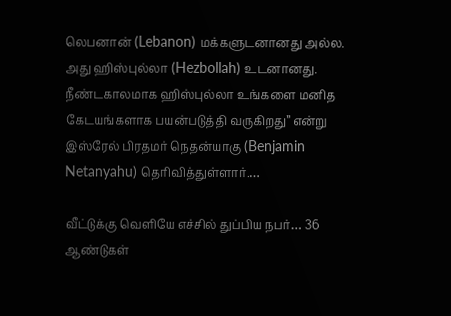லெபனான் (Lebanon) மக்களுடனானது அல்ல. அது ஹிஸ்புல்லா (Hezbollah) உடனானது. நீண்டகாலமாக ஹிஸ்புல்லா உங்களை மனித கேடயங்களாக பயன்படுத்தி வருகிறது” என்று இஸ்ரேல் பிரதமர் நெதன்யாகு (Benjamin Netanyahu) தெரிவித்துள்ளார்.…

வீட்டுக்கு வெளியே எச்சில் துப்பிய நபர்… 36 ஆண்டுகள்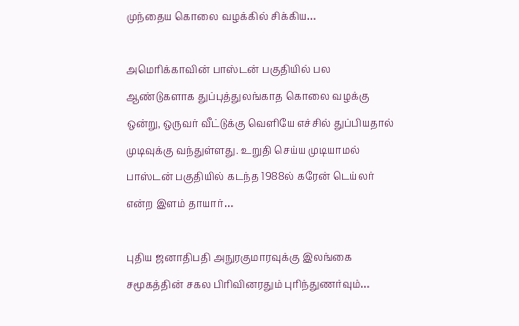முந்தைய கொலை வழக்கில் சிக்கிய…

அமெரிக்காவின் பாஸ்டன் பகுதியில் பல ஆண்டுகளாக துப்புத்துலங்காத கொலை வழக்கு ஒன்று, ஒருவர் வீட்டுக்கு வெளியே எச்சில் துப்பியதால் முடிவுக்கு வந்துள்ளது. உறுதி செய்ய முடியாமல் பாஸ்டன் பகுதியில் கடந்த 1988ல் கரேன் டெய்லர் என்ற இளம் தாயார்…

புதிய ஜனாதிபதி அநுரகுமாரவுக்கு இலங்கை சமூகத்தின் சகல பிரிவினரதும் புரிந்துணர்வும்…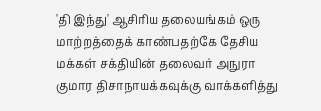'தி இந்து' ஆசிரிய தலையங்கம் ஒரு மாற்றத்தைக் காண்பதற்கே தேசிய மக்கள் சக்தியின் தலைவர் அநுரா குமார திசாநாயக்கவுக்கு வாக்களித்து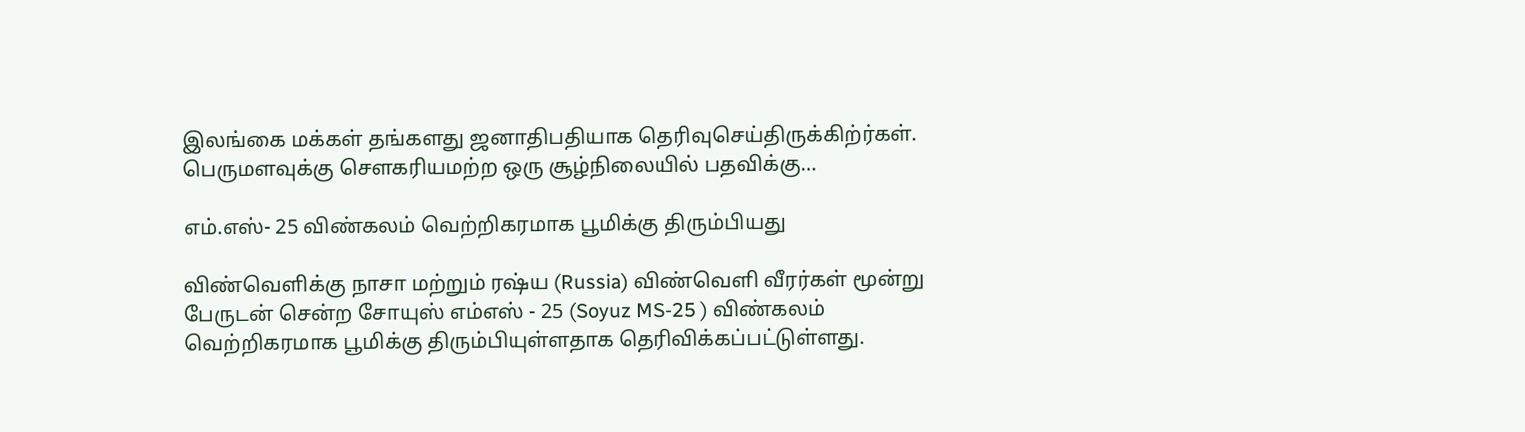இலங்கை மக்கள் தங்களது ஜனாதிபதியாக தெரிவுசெய்திருக்கிற்ர்கள். பெருமளவுக்கு சௌகரியமற்ற ஒரு சூழ்நிலையில் பதவிக்கு…

எம்.எஸ்- 25 விண்கலம் வெற்றிகரமாக பூமிக்கு திரும்பியது

விண்வெளிக்கு நாசா மற்றும் ரஷ்ய (Russia) விண்வெளி வீரர்கள் மூன்று பேருடன் சென்ற சோயுஸ் எம்எஸ் - 25 (Soyuz MS-25 ) விண்கலம் வெற்றிகரமாக பூமிக்கு திரும்பியுள்ளதாக தெரிவிக்கப்பட்டுள்ளது.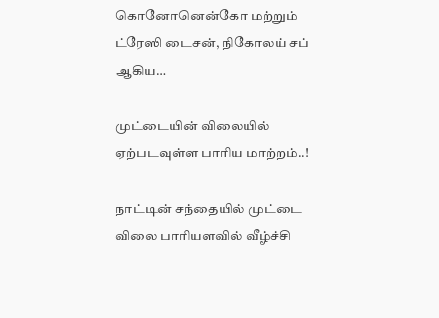கொனோனென்கோ மற்றும் ட்ரேஸி டைசன், நிகோலய் சப் ஆகிய…

முட்டையின் விலையில் ஏற்படவுள்ள பாரிய மாற்றம்..!

நாட்டின் சந்தையில் முட்டை விலை பாரியளவில் வீழ்ச்சி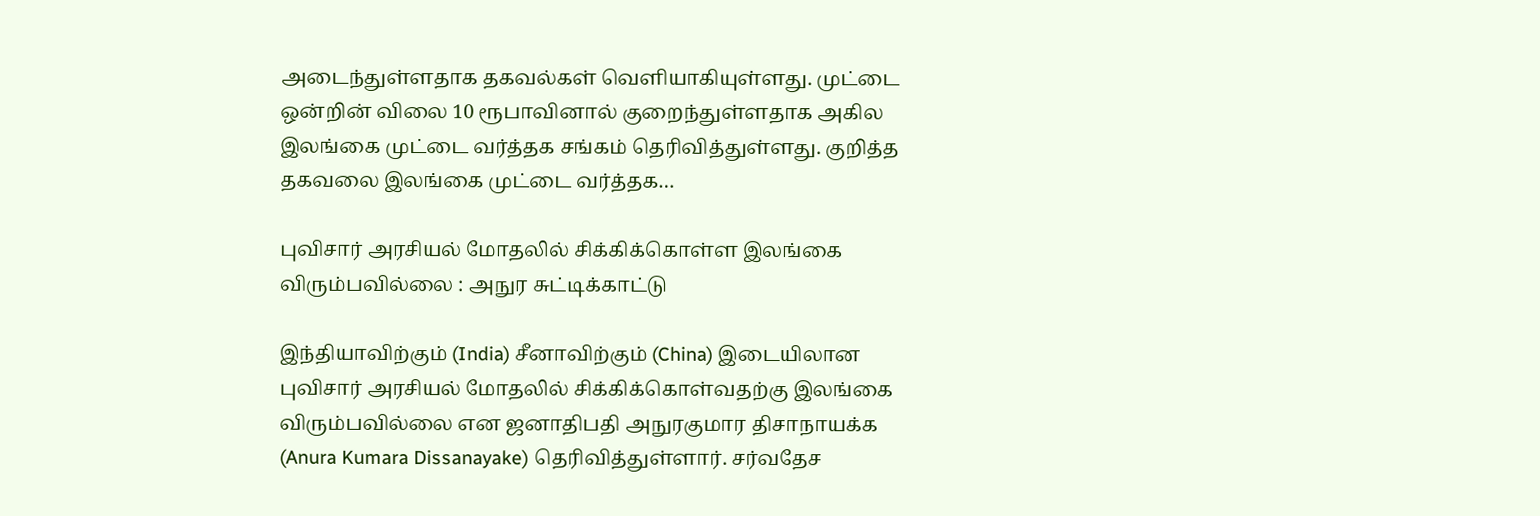அடைந்துள்ளதாக தகவல்கள் வெளியாகியுள்ளது. முட்டை ஒன்றின் விலை 10 ரூபாவினால் குறைந்துள்ளதாக அகில இலங்கை முட்டை வர்த்தக சங்கம் தெரிவித்துள்ளது. குறித்த தகவலை இலங்கை முட்டை வர்த்தக…

புவிசார் அரசியல் மோதலில் சிக்கிக்கொள்ள இலங்கை விரும்பவில்லை : அநுர சுட்டிக்காட்டு

இந்தியாவிற்கும் (India) சீனாவிற்கும் (China) இடையிலான புவிசார் அரசியல் மோதலில் சிக்கிக்கொள்வதற்கு இலங்கை விரும்பவில்லை என ஜனாதிபதி அநுரகுமார திசாநாயக்க (Anura Kumara Dissanayake) தெரிவித்துள்ளார். சர்வதேச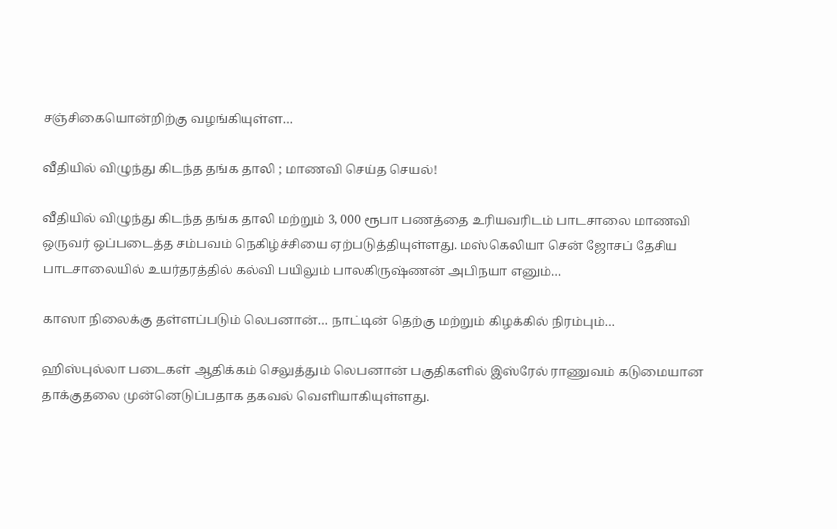சஞ்சிகையொன்றிற்கு வழங்கியுள்ள…

வீதியில் விழுந்து கிடந்த தங்க தாலி ; மாணவி செய்த செயல்!

வீதியில் விழுந்து கிடந்த தங்க தாலி மற்றும் 3, 000 ரூபா பணத்தை உரியவரிடம் பாடசாலை மாணவி ஒருவர் ஒப்படைத்த சம்பவம் நெகிழ்ச்சியை ஏற்படுத்தியுள்ளது. மஸ்கெலியா சென் ஜோசப் தேசிய பாடசாலையில் உயர்தரத்தில் கல்வி பயிலும் பாலகிருஷ்ணன் அபிநயா எனும்…

காஸா நிலைக்கு தள்ளப்படும் லெபனான்… நாட்டின் தெற்கு மற்றும் கிழக்கில் நிரம்பும்…

ஹிஸ்புல்லா படைகள் ஆதிக்கம் செலுத்தும் லெபனான் பகுதிகளில் இஸ்ரேல் ராணுவம் கடுமையான தாக்குதலை முன்னெடுப்பதாக தகவல் வெளியாகியுள்ளது.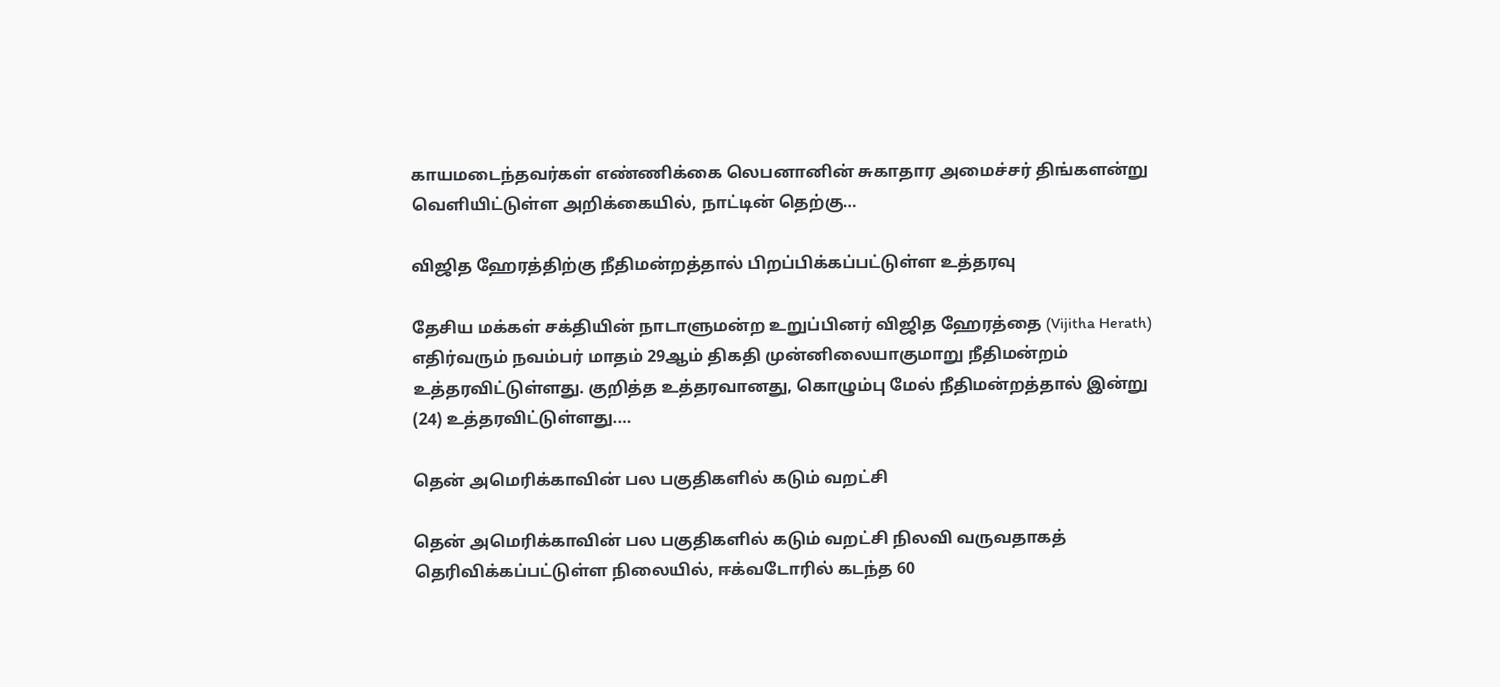காயமடைந்தவர்கள் எண்ணிக்கை லெபனானின் சுகாதார அமைச்சர் திங்களன்று வெளியிட்டுள்ள அறிக்கையில், நாட்டின் தெற்கு…

விஜித ஹேரத்திற்கு நீதிமன்றத்தால் பிறப்பிக்கப்பட்டுள்ள உத்தரவு

தேசிய மக்கள் சக்தியின் நாடாளுமன்ற உறுப்பினர் விஜித ஹேரத்தை (Vijitha Herath) எதிர்வரும் நவம்பர் மாதம் 29ஆம் திகதி முன்னிலையாகுமாறு நீதிமன்றம் உத்தரவிட்டுள்ளது. குறித்த உத்தரவானது, கொழும்பு மேல் நீதிமன்றத்தால் இன்று (24) உத்தரவிட்டுள்ளது.…

தென் அமெரிக்காவின் பல பகுதிகளில் கடும் வறட்சி

தென் அமெரிக்காவின் பல பகுதிகளில் கடும் வறட்சி நிலவி வருவதாகத் தெரிவிக்கப்பட்டுள்ள நிலையில், ஈக்வடோரில் கடந்த 60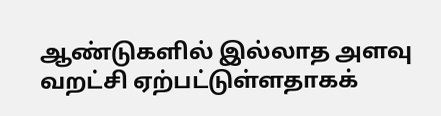ஆண்டுகளில் இல்லாத அளவு வறட்சி ஏற்பட்டுள்ளதாகக்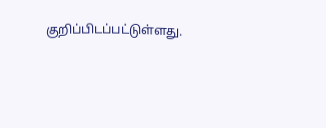குறிப்பிடப்பட்டுள்ளது.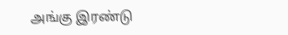அங்கு இரண்டு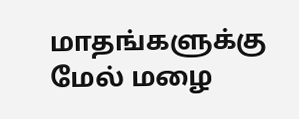மாதங்களுக்கு மேல் மழை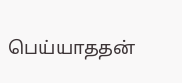பெய்யாததன்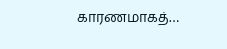காரணமாகத்…